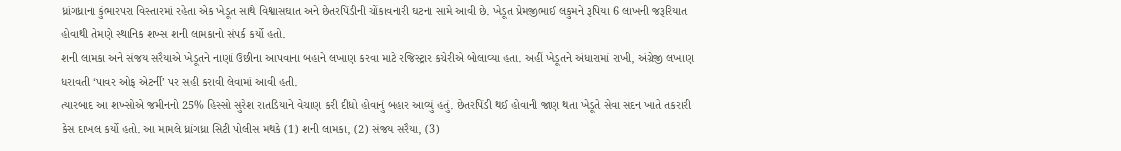ધ્રાંગધ્રાના કુંભારપરા વિસ્તારમાં રહેતા એક ખેડૂત સાથે વિશ્વાસઘાત અને છેતરપિંડીની ચોંકાવનારી ઘટના સામે આવી છે. ખેડૂત પ્રેમજીભાઈ લકુમને રૂપિયા 6 લાખની જરૂરિયાત હોવાથી તેમણે સ્થાનિક શખ્સ શની લામકાનો સંપર્ક કર્યો હતો.
શની લામકા અને સંજય સરૈયાએ ખેડૂતને નાણાં ઉછીના આપવાના બહાને લખાણ કરવા માટે રજિસ્ટ્રાર કચેરીએ બોલાવ્યા હતા. અહીં ખેડૂતને અંધારામાં રાખી, અંગ્રેજી લખાણ ધરાવતી ‘પાવર ઓફ એટર્ની’ પર સહી કરાવી લેવામાં આવી હતી.
ત્યારબાદ આ શખ્સોએ જમીનનો 25% હિસ્સો સુરેશ રાતડિયાને વેચાણ કરી દીધો હોવાનું બહાર આવ્યું હતું. છેતરપિંડી થઈ હોવાની જાણ થતા ખેડૂતે સેવા સદન ખાતે તકરારી કેસ દાખલ કર્યો હતો. આ મામલે ધ્રાંગધ્રા સિટી પોલીસ મથકે (1) શની લામકા, (2) સંજય સરૈયા, (3)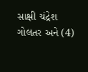સાક્ષી ચંદ્રેશ ગોલતર અને (4)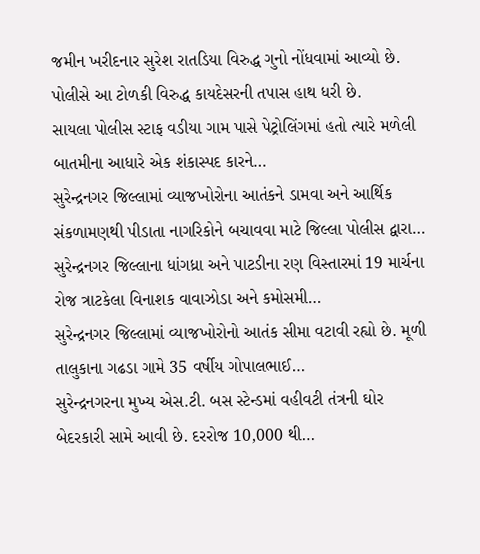જમીન ખરીદનાર સુરેશ રાતડિયા વિરુદ્ધ ગુનો નોંધવામાં આવ્યો છે. પોલીસે આ ટોળકી વિરુદ્ધ કાયદેસરની તપાસ હાથ ધરી છે.
સાયલા પોલીસ સ્ટાફ વડીયા ગામ પાસે પેટ્રોલિંગમાં હતો ત્યારે મળેલી બાતમીના આધારે એક શંકાસ્પદ કારને…
સુરેન્દ્રનગર જિલ્લામાં વ્યાજખોરોના આતંકને ડામવા અને આર્થિક સંકળામણથી પીડાતા નાગરિકોને બચાવવા માટે જિલ્લા પોલીસ દ્વારા…
સુરેન્દ્રનગર જિલ્લાના ધાંગધ્રા અને પાટડીના રણ વિસ્તારમાં 19 માર્ચના રોજ ત્રાટકેલા વિનાશક વાવાઝોડા અને કમોસમી…
સુરેન્દ્રનગર જિલ્લામાં વ્યાજખોરોનો આતંક સીમા વટાવી રહ્યો છે. મૂળી તાલુકાના ગઢડા ગામે 35 વર્ષીય ગોપાલભાઈ…
સુરેન્દ્રનગરના મુખ્ય એસ.ટી. બસ સ્ટેન્ડમાં વહીવટી તંત્રની ઘોર બેદરકારી સામે આવી છે. દરરોજ 10,000 થી…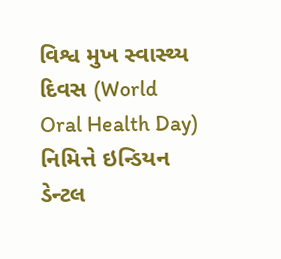વિશ્વ મુખ સ્વાસ્થ્ય દિવસ (World Oral Health Day) નિમિત્તે ઇન્ડિયન ડેન્ટલ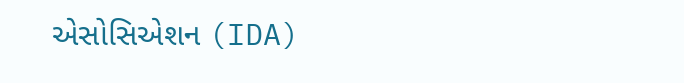એસોસિએશન (IDA)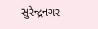સુરેન્દ્રનગર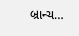બ્રાન્ચ…